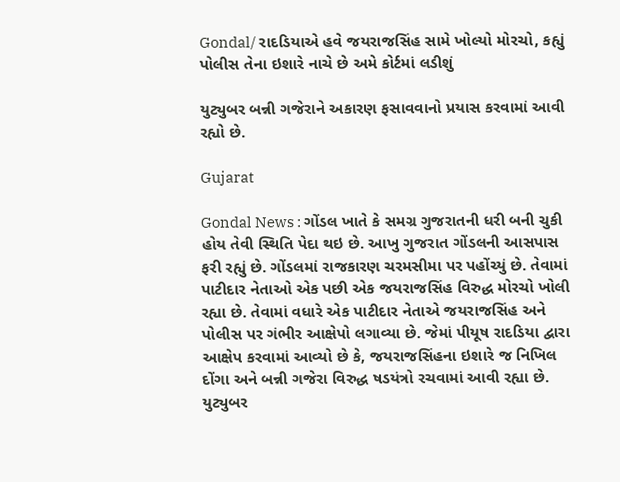Gondal/ રાદડિયાએ હવે જયરાજસિંહ સામે ખોલ્યો મોરચો, કહ્યું પોલીસ તેના ઇશારે નાચે છે અમે કોર્ટમાં લડીશું

યુટ્યુબર બન્ની ગજેરાને અકારણ ફસાવવાનો પ્રયાસ કરવામાં આવી રહ્યો છે.

Gujarat

Gondal News : ગોંડલ ખાતે કે સમગ્ર ગુજરાતની ધરી બની ચુકી હોય તેવી સ્થિતિ પેદા થઇ છે. આખુ ગુજરાત ગોંડલની આસપાસ ફરી રહ્યું છે. ગોંડલમાં રાજકારણ ચરમસીમા પર પહોંચ્યું છે. તેવામાં પાટીદાર નેતાઓ એક પછી એક જયરાજસિંહ વિરુદ્ધ મોરચો ખોલી રહ્યા છે. તેવામાં વધારે એક પાટીદાર નેતાએ જયરાજસિંહ અને પોલીસ પર ગંભીર આક્ષેપો લગાવ્યા છે. જેમાં પીયૂષ રાદડિયા દ્વારા આક્ષેપ કરવામાં આવ્યો છે કે, જયરાજસિંહના ઇશારે જ નિખિલ દોંગા અને બન્ની ગજેરા વિરુદ્ધ ષડયંત્રો રચવામાં આવી રહ્યા છે. યુટ્યુબર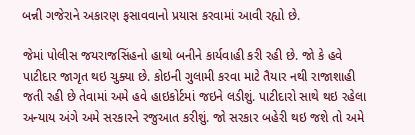બન્ની ગજેરાને અકારણ ફસાવવાનો પ્રયાસ કરવામાં આવી રહ્યો છે.

જેમાં પોલીસ જયરાજસિંહનો હાથો બનીને કાર્યવાહી કરી રહી છે. જો કે હવે પાટીદાર જાગૃત થઇ ચુક્યા છે. કોઇની ગુલામી કરવા માટે તૈયાર નથી રાજાશાહી જતી રહી છે તેવામાં અમે હવે હાઇકોર્ટમાં જઇને લડીશું. પાટીદારો સાથે થઇ રહેલા અન્યાય અંગે અમે સરકારને રજુઆત કરીશું. જો સરકાર બહેરી થઇ જશે તો અમે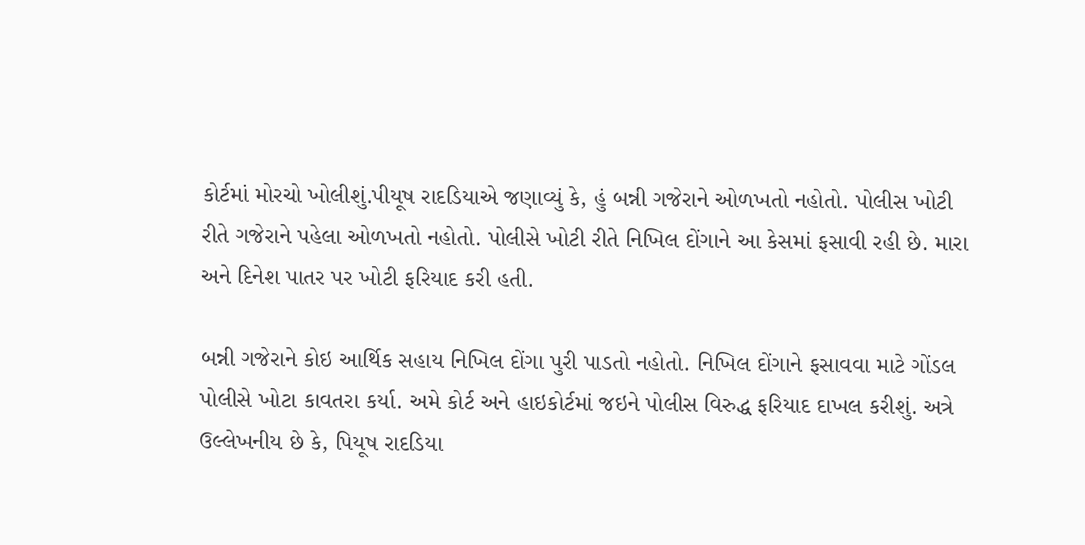કોર્ટમાં મોરચો ખોલીશું.પીયૂષ રાદડિયાએ જણાવ્યું કે, હું બન્ની ગજેરાને ઓળખતો નહોતો. પોલીસ ખોટી રીતે ગજેરાને પહેલા ઓળખતો નહોતો. પોલીસે ખોટી રીતે નિખિલ દોંગાને આ કેસમાં ફસાવી રહી છે. મારા અને દિનેશ પાતર પર ખોટી ફરિયાદ કરી હતી.

બન્ની ગજેરાને કોઇ આર્થિક સહાય નિખિલ દોંગા પુરી પાડતો નહોતો. નિખિલ દોંગાને ફસાવવા માટે ગોંડલ પોલીસે ખોટા કાવતરા કર્યા. અમે કોર્ટ અને હાઇકોર્ટમાં જઇને પોલીસ વિરુદ્ધ ફરિયાદ દાખલ કરીશું. અત્રે ઉલ્લેખનીય છે કે, પિયૂષ રાદડિયા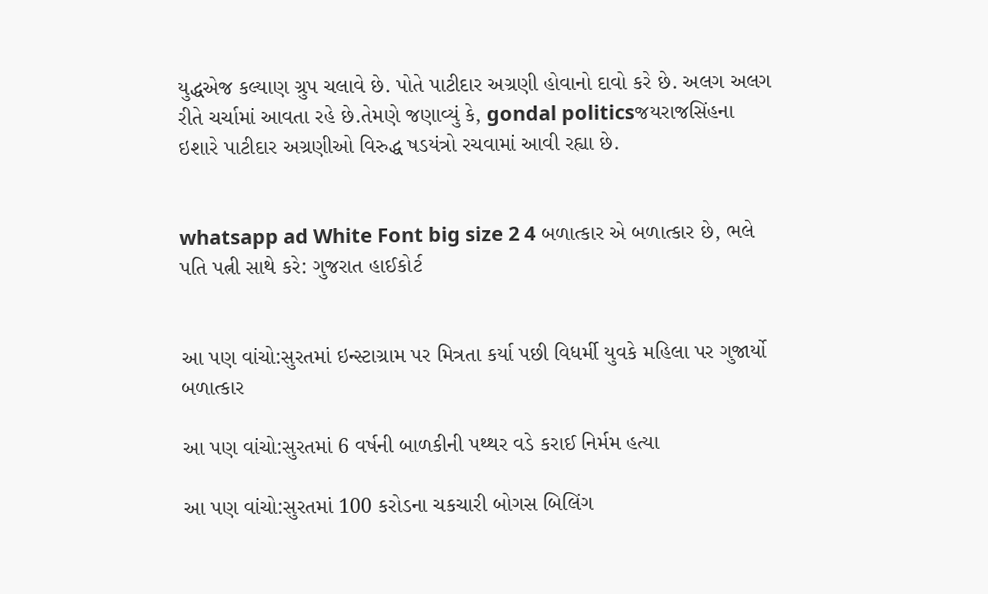યુદ્ધએજ કલ્યાણ ગ્રુપ ચલાવે છે. પોતે પાટીદાર અગ્રણી હોવાનો દાવો કરે છે. અલગ અલગ રીતે ચર્ચામાં આવતા રહે છે.તેમણે જણાવ્યું કે, gondal politicsજયરાજસિંહના ઇશારે પાટીદાર અગ્રણીઓ વિરુદ્ધ ષડયંત્રો રચવામાં આવી રહ્યા છે.


whatsapp ad White Font big size 2 4 બળાત્કાર એ બળાત્કાર છે, ભલે પતિ પત્ની સાથે કરે: ગુજરાત હાઈકોર્ટ


આ પણ વાંચો:સુરતમાં ઇન્સ્ટાગ્રામ પર મિત્રતા કર્યા પછી વિધર્મી યુવકે મહિલા પર ગુજાર્યો બળાત્કાર

આ પણ વાંચો:સુરતમાં 6 વર્ષની બાળકીની પથ્થર વડે કરાઈ નિર્મમ હત્યા

આ પણ વાંચો:સુરતમાં 100 કરોડના ચકચારી બોગસ બિલિંગ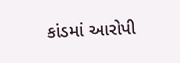કાંડમાં આરોપી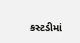કસ્ટડીમાં